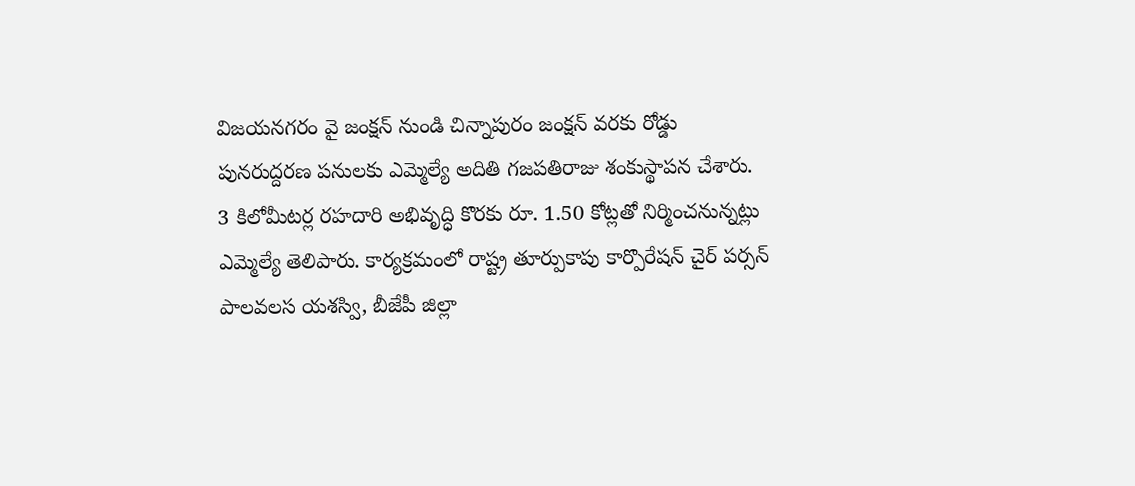విజయనగరం వై జంక్షన్ నుండి చిన్నాపురం జంక్షన్ వరకు రోడ్డు పునరుద్దరణ పనులకు ఎమ్మెల్యే అదితి గజపతిరాజు శంకుస్థాపన చేశారు. 3 కిలోమీటర్ల రహదారి అభివృద్ధి కొరకు రూ. 1.50 కోట్లతో నిర్మించనున్నట్లు ఎమ్మెల్యే తెలిపారు. కార్యక్రమంలో రాష్ట్ర తూర్పుకాపు కార్పొరేషన్ చైర్ పర్సన్ పాలవలస యశస్వి, బీజేపీ జిల్లా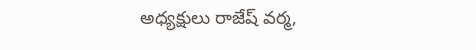అధ్యక్షులు రాజేష్ వర్మ,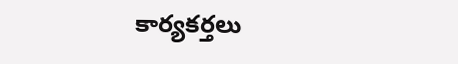కార్యకర్తలు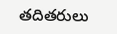తదితరులు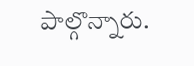పాల్గొన్నారు.